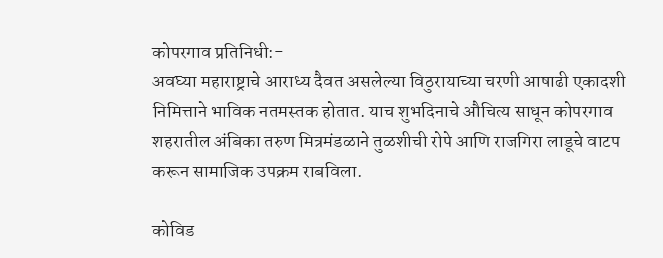कोपरगाव प्रतिनिधी:-
अवघ्या महाराष्ट्राचे आराध्य दैवत असलेल्या विठुरायाच्या चरणी आषाढी एकादशी निमित्ताने भाविक नतमस्तक होतात. याच शुभदिनाचे औचित्य साधून कोपरगाव शहरातील अंबिका तरुण मित्रमंडळाने तुळशीची रोपे आणि राजगिरा लाडूचे वाटप करून सामाजिक उपक्रम राबविला.

कोविड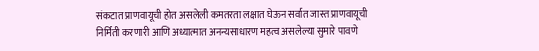संकटात प्राणवायूची होत असलेली कमतरता लक्षात घेऊन सर्वात जास्त प्राणवायूची निर्मिती करणारी आणि अध्यात्मात अनन्यसाधारण महत्व असलेल्या सुमारे पावणे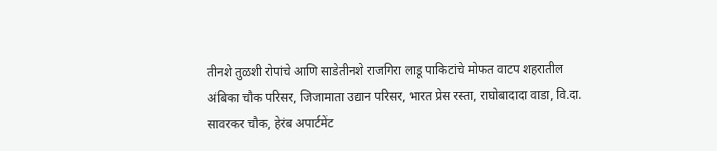तीनशे तुळशी रोपांचे आणि साडेतीनशे राजगिरा लाडू पाकिटांचे मोफत वाटप शहरातील अंबिका चौक परिसर, जिजामाता उद्यान परिसर, भारत प्रेस रस्ता, राघोबादादा वाडा, वि.दा. सावरकर चौक, हेरंब अपार्टमेंट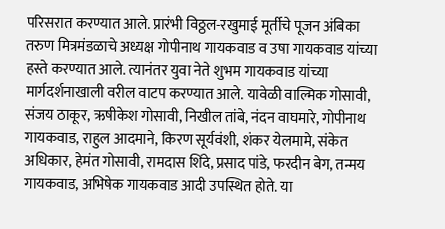परिसरात करण्यात आले. प्रारंभी विठ्ठल-रखुमाई मूर्तीचे पूजन अंबिका तरुण मित्रमंडळाचे अध्यक्ष गोपीनाथ गायकवाड व उषा गायकवाड यांच्या हस्ते करण्यात आले. त्यानंतर युवा नेते शुभम गायकवाड यांच्या मार्गदर्शनाखाली वरील वाटप करण्यात आले. यावेळी वाल्मिक गोसावी, संजय ठाकूर, ऋषीकेश गोसावी, निखील तांबे, नंदन वाघमारे, गोपीनाथ गायकवाड, राहुल आदमाने, किरण सूर्यवंशी, शंकर येलमामे, संकेत अधिकार, हेमंत गोसावी, रामदास शिंदे, प्रसाद पांडे, फरदीन बेग, तन्मय गायकवाड, अभिषेक गायकवाड आदी उपस्थित होते. या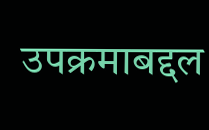उपक्रमाबद्दल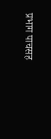प्रभाग पाचसह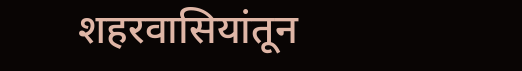शहरवासियांतून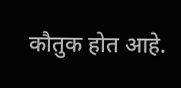कौतुक होत आहे.